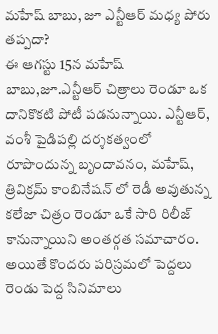మహేష్ బాబు, జూ ఎన్టీఆర్ మధ్య పోరు తప్పదా?
ఈ ఆగస్టు 15న మహేష్ బాబు,జూ.ఎన్టీఆర్ చిత్రాలు రెండూ ఒక దానికొకటి పోటీ పడనున్నాయి. ఎన్టీఆర్, వంశీ పైడిపల్లి దర్శకత్వంలో రూపొందున్న బృందావనం, మహేష్, త్రివిక్రమ్ కాంబినేషన్ లో రెడీ అవుతున్న కలేజా చిత్రం రెండూ ఒకే సారి రిలీజ్ కానున్నాయిని అంతర్గత సమాచారం. అయితే కొందరు పరిస్రమలో పెద్దలు రెండు పెద్ద సినిమాలు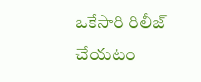ఒకేసారి రిలీజ్ చేయటం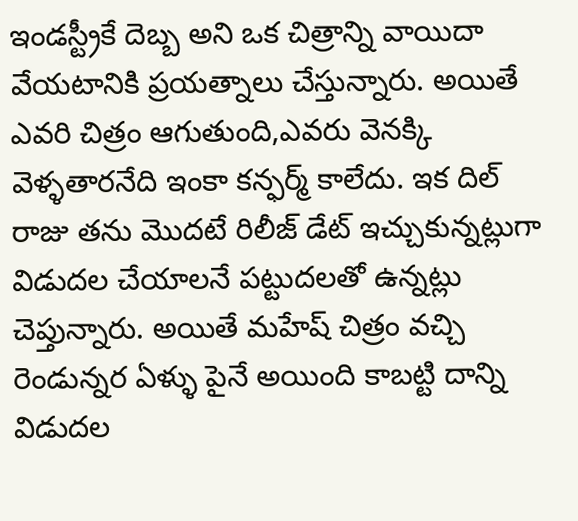ఇండస్ట్రీకే దెబ్బ అని ఒక చిత్రాన్ని వాయిదా వేయటానికి ప్రయత్నాలు చేస్తున్నారు. అయితే ఎవరి చిత్రం ఆగుతుంది,ఎవరు వెనక్కి వెళ్ళతారనేది ఇంకా కన్ఫర్మ్ కాలేదు. ఇక దిల్ రాజు తను మొదటే రిలీజ్ డేట్ ఇచ్చుకున్నట్లుగా విడుదల చేయాలనే పట్టుదలతో ఉన్నట్లు చెప్తున్నారు. అయితే మహేష్ చిత్రం వచ్చి రెండున్నర ఏళ్ళు పైనే అయింది కాబట్టి దాన్ని విడుదల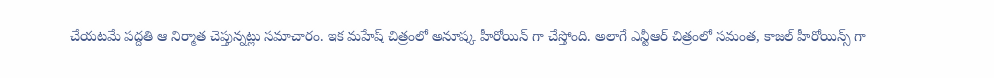చేయటమే పద్దతి ఆ నిర్మాత చెప్తున్నట్లు సమాచారం. ఇక మహేష్ చిత్రంలో అనూష్క హీరోయిన్ గా చేస్తోంది. అలాగే ఎన్టీఆర్ చిత్రంలో సమంత, కాజల్ హీరోయిన్స్ గా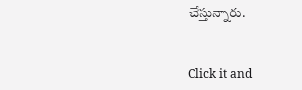చేస్తున్నారు.


Click it and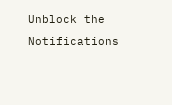Unblock the Notifications